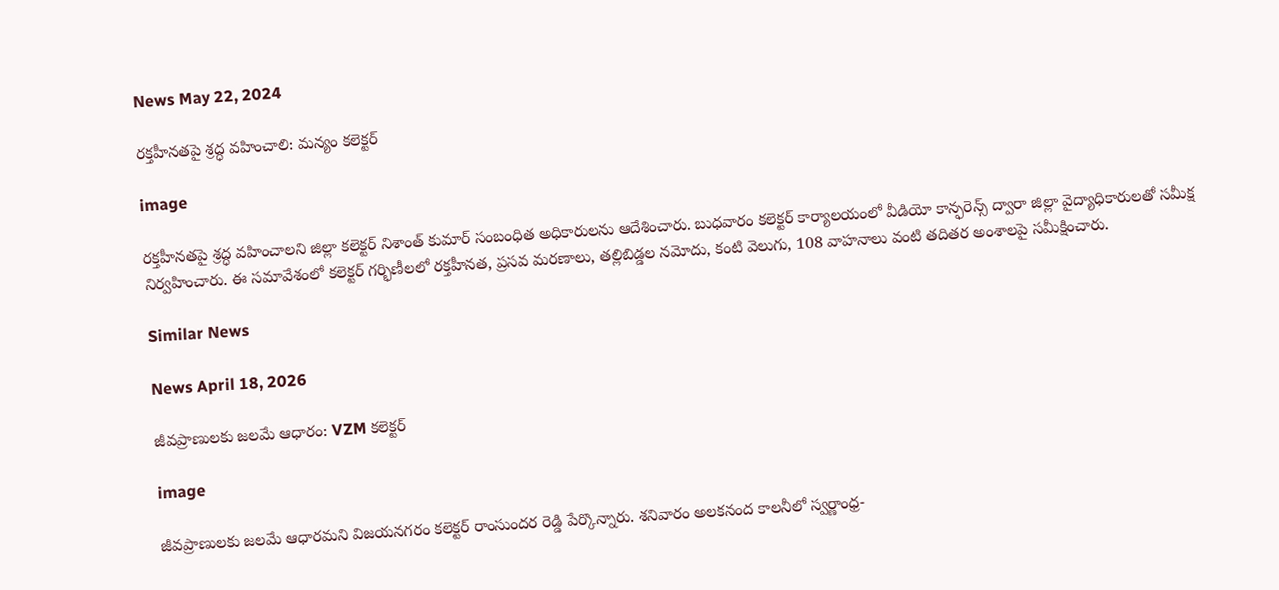News May 22, 2024

రక్తహీనతపై శ్రద్ధ వహించాలి: మన్యం కలెక్టర్

image

రక్తహీనతపై శ్రద్ధ వహించాలని జిల్లా కలెక్టర్ నిశాంత్ కుమార్ సంబంధిత అధికారులను ఆదేశించారు. బుధవారం కలెక్టర్ కార్యాలయంలో వీడియో కాన్ఫరెన్స్ ద్వారా జిల్లా వైద్యాధికారులతో సమీక్ష నిర్వహించారు. ఈ సమావేశంలో కలెక్టర్ గర్భిణీలలో రక్తహీనత, ప్రసవ మరణాలు, తల్లిబిడ్డల నమోదు, కంటి వెలుగు, 108 వాహనాలు వంటి తదితర అంశాలపై సమీక్షించారు.

Similar News

News April 18, 2026

జీవప్రాణులకు జలమే ఆధారం: VZM కలెక్టర్

image

జీవప్రాణులకు జలమే ఆధారమని విజయనగరం కలెక్టర్ రాంసుందర రెడ్డి పేర్కొన్నారు. శనివారం అలకనంద కాలనీలో స్వర్ణాంధ్ర-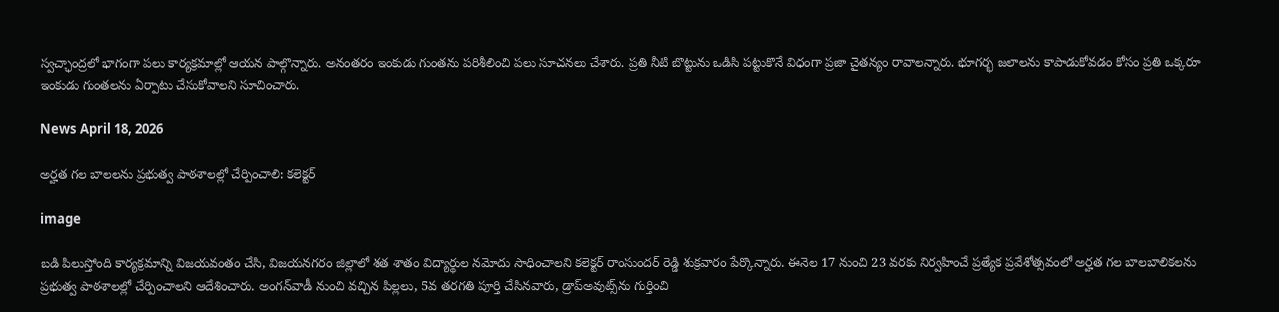స్వచ్ఛాంద్రలో భాగంగా పలు కార్యక్రమాల్లో ఆయన పాల్గొన్నారు. అనంతరం ఇంకుడు గుంతను పరిశీలించి పలు సూచనలు చేశారు. ప్రతి నీటి బొట్టును ఒడిసి పట్టుకొనే విధంగా ప్రజా చైతన్యం రావాలన్నారు. భూగర్భ జలాలను కాపాడుకోవడం కోసం ప్రతి ఒక్కరూ ఇంకుడు గుంతలను ఏర్పాటు చేసుకోవాలని సూచించారు.

News April 18, 2026

అర్హత గల బాలలను ప్రభుత్వ పాఠశాలల్లో చేర్పించాలి: కలెక్టర్

image

బడి పిలుస్తోంది కార్యక్రమాన్ని విజయవంతం చేసి, విజయనగరం జిల్లాలో శత శాతం విద్యార్థుల నమోదు సాధించాలని కలెక్టర్ రాంసుందర్ రెడ్డి శుక్రవారం పేర్కొన్నారు. ఈనెల 17 నుంచి 23 వరకు నిర్వహించే ప్రత్యేక ప్రవేశోత్సవంలో అర్హత గల బాలబాలికలను ప్రభుత్వ పాఠశాలల్లో చేర్పించాలని ఆదేశించారు. అంగన్‌వాడీ నుంచి వచ్చిన పిల్లలు, 5వ తరగతి పూర్తి చేసినవారు, డ్రాప్‌అవుట్స్‌ను గుర్తించి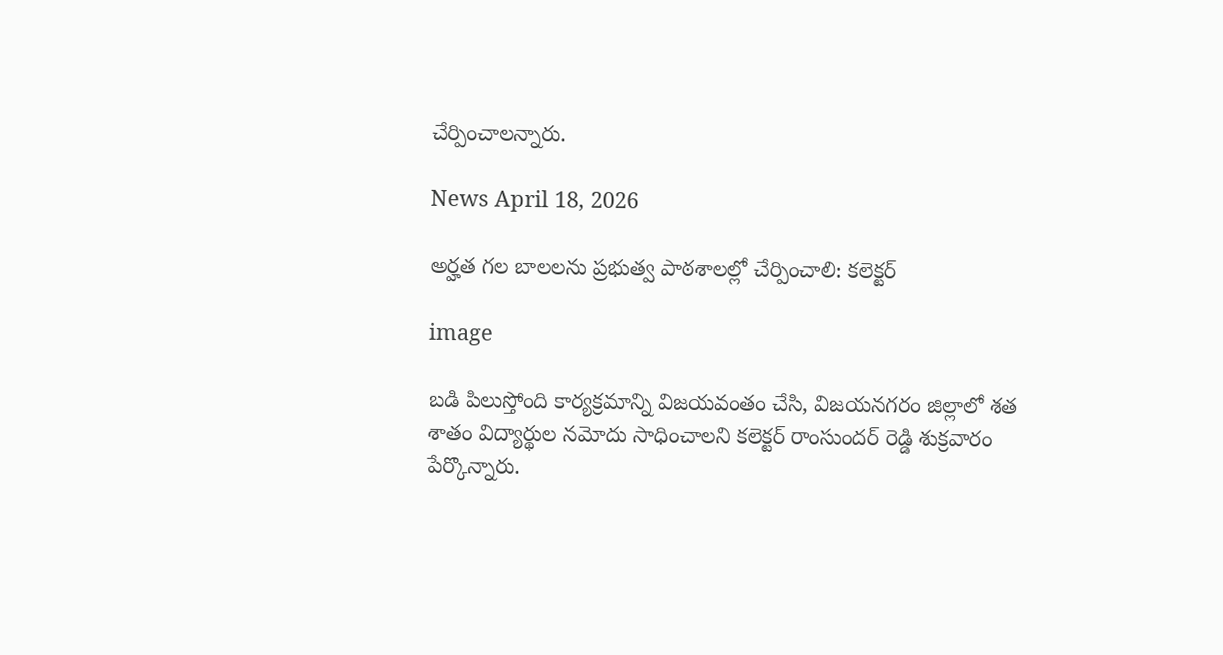చేర్పించాలన్నారు.

News April 18, 2026

అర్హత గల బాలలను ప్రభుత్వ పాఠశాలల్లో చేర్పించాలి: కలెక్టర్

image

బడి పిలుస్తోంది కార్యక్రమాన్ని విజయవంతం చేసి, విజయనగరం జిల్లాలో శత శాతం విద్యార్థుల నమోదు సాధించాలని కలెక్టర్ రాంసుందర్ రెడ్డి శుక్రవారం పేర్కొన్నారు.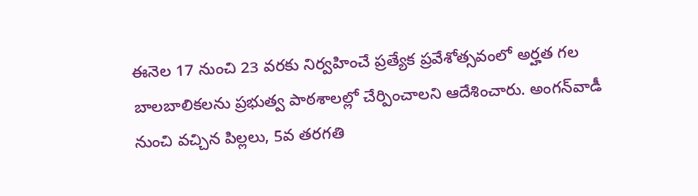ఈనెల 17 నుంచి 23 వరకు నిర్వహించే ప్రత్యేక ప్రవేశోత్సవంలో అర్హత గల బాలబాలికలను ప్రభుత్వ పాఠశాలల్లో చేర్పించాలని ఆదేశించారు. అంగన్‌వాడీ నుంచి వచ్చిన పిల్లలు, 5వ తరగతి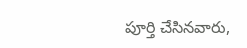పూర్తి చేసినవారు,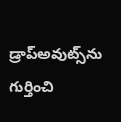డ్రాప్‌అవుట్స్‌ను గుర్తించి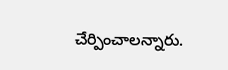చేర్పించాలన్నారు.